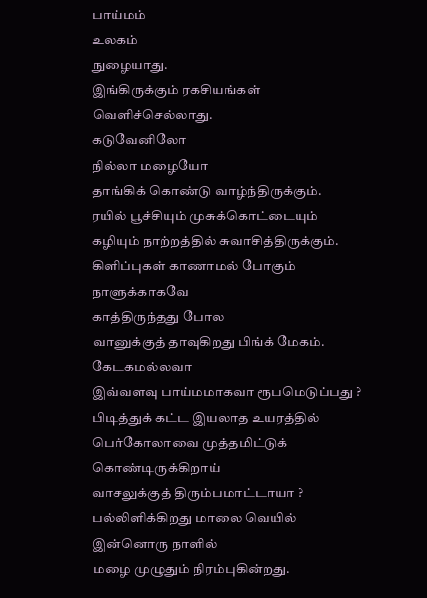பாய்மம்
உலகம்
நுழையாது.
இங்கிருக்கும் ரகசியங்கள்
வெளிச்செல்லாது.
கடுவேனிலோ
நில்லா மழையோ
தாங்கிக் கொண்டு வாழ்ந்திருக்கும்.
ரயில் பூச்சியும் முசுக்கொட்டையும்
கழியும் நாற்றத்தில் சுவாசித்திருக்கும்.
கிளிப்புகள் காணாமல் போகும்
நாளுக்காகவே
காத்திருந்தது போல
வானுக்குத் தாவுகிறது பிங்க் மேகம்.
கேடகமல்லவா
இவ்வளவு பாய்மமாகவா ரூபமெடுப்பது ?
பிடித்துக் கட்ட இயலாத உயரத்தில்
பெர்கோலாவை முத்தமிட்டுக்
கொண்டிருக்கிறாய்
வாசலுக்குத் திரும்பமாட்டாயா ?
பல்லிளிக்கிறது மாலை வெயில்
இன்னொரு நாளில்
மழை முழுதும் நிரம்புகின்றது.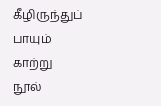கீழிருந்துப் பாயும் காற்று
நூல்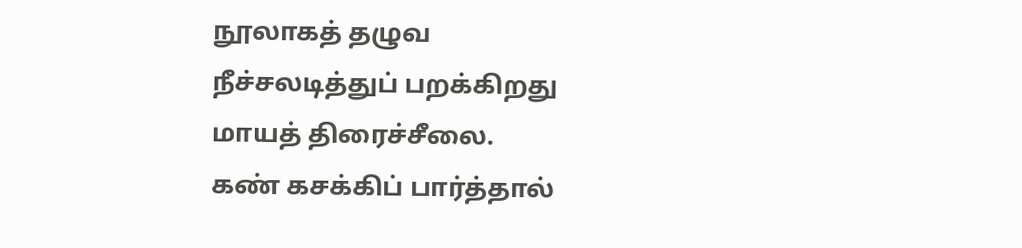நூலாகத் தழுவ
நீச்சலடித்துப் பறக்கிறது
மாயத் திரைச்சீலை.
கண் கசக்கிப் பார்த்தால்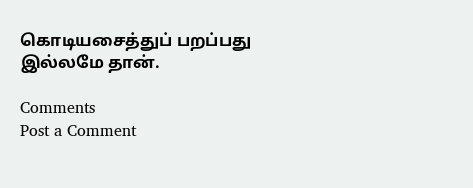கொடியசைத்துப் பறப்பது
இல்லமே தான்.

Comments
Post a Comment